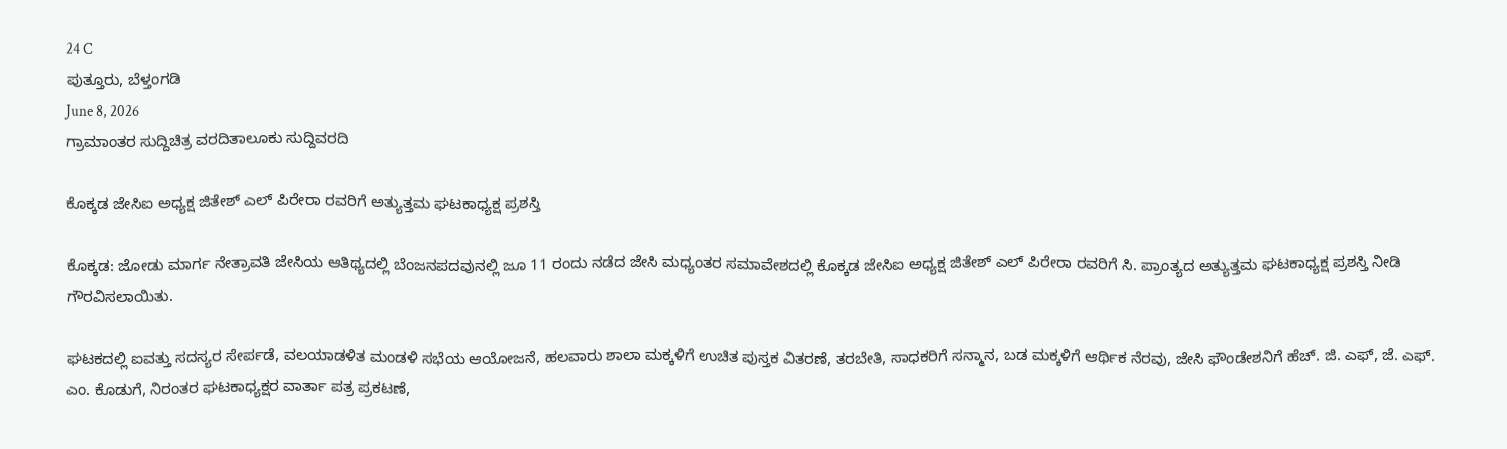24 C
ಪುತ್ತೂರು, ಬೆಳ್ತಂಗಡಿ
June 8, 2026
ಗ್ರಾಮಾಂತರ ಸುದ್ದಿಚಿತ್ರ ವರದಿತಾಲೂಕು ಸುದ್ದಿವರದಿ

ಕೊಕ್ಕಡ ಜೇಸಿಐ ಅಧ್ಯಕ್ಷ ಜಿತೇಶ್ ಎಲ್ ಪಿರೇರಾ ರವರಿಗೆ ಅತ್ಯುತ್ತಮ ಘಟಕಾಧ್ಯಕ್ಷ ಪ್ರಶಸ್ತಿ

ಕೊಕ್ಕಡ: ಜೋಡು ಮಾರ್ಗ ನೇತ್ರಾವತಿ ಜೇಸಿಯ ಆತಿಥ್ಯದಲ್ಲಿ ಬೆಂಜನಪದವುನಲ್ಲಿ ಜೂ 11 ರಂದು ನಡೆದ ಜೇಸಿ ಮಧ್ಯಂತರ ಸಮಾವೇಶದಲ್ಲಿ ಕೊಕ್ಕಡ ಜೇಸಿಐ ಅಧ್ಯಕ್ಷ ಜಿತೇಶ್ ಎಲ್ ಪಿರೇರಾ ರವರಿಗೆ ಸಿ. ಪ್ರಾಂತ್ಯದ ಅತ್ಯುತ್ತಮ ಘಟಕಾಧ್ಯಕ್ಷ ಪ್ರಶಸ್ತಿ ನೀಡಿ ಗೌರವಿಸಲಾಯಿತು.

ಘಟಕದಲ್ಲಿ ಐವತ್ತು ಸದಸ್ಯರ ಸೇರ್ಪಡೆ, ವಲಯಾಡಳಿತ ಮಂಡಳಿ ಸಭೆಯ ಆಯೋಜನೆ, ಹಲವಾರು ಶಾಲಾ ಮಕ್ಕಳಿಗೆ ಉಚಿತ ಪುಸ್ತಕ ವಿತರಣೆ, ತರಬೇತಿ, ಸಾಧಕರಿಗೆ ಸನ್ಮಾನ, ಬಡ ಮಕ್ಕಳಿಗೆ ಆರ್ಥಿಕ ನೆರವು, ಜೇಸಿ ಫೌಂಡೇಶನಿಗೆ ಹೆಚ್. ಜಿ. ಎಫ್, ಜೆ. ಎಫ್. ಎಂ. ಕೊಡುಗೆ, ನಿರಂತರ ಘಟಕಾಧ್ಯಕ್ಷರ ವಾರ್ತಾ ಪತ್ರ ಪ್ರಕಟಣೆ,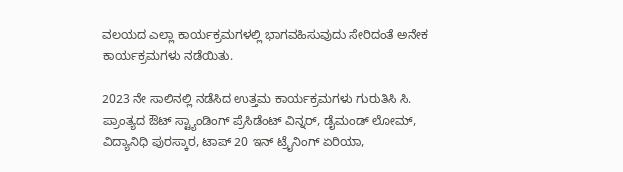ವಲಯದ ಎಲ್ಲಾ ಕಾರ್ಯಕ್ರಮಗಳಲ್ಲಿ ಭಾಗವಹಿಸುವುದು ಸೇರಿದಂತೆ ಅನೇಕ ಕಾರ್ಯಕ್ರಮಗಳು ನಡೆಯಿತು.

2023 ನೇ ಸಾಲಿನಲ್ಲಿ ನಡೆಸಿದ ಉತ್ತಮ ಕಾರ್ಯಕ್ರಮಗಳು ಗುರುತಿಸಿ ಸಿ. ಪ್ರಾಂತ್ಯದ ಔಟ್ ಸ್ಟ್ಯಾಂಡಿಂಗ್ ಪ್ರೆಸಿಡೆಂಟ್ ವಿನ್ನರ್, ಡೈಮಂಡ್ ಲೋಮ್, ವಿದ್ಯಾನಿಧಿ ಪುರಸ್ಕಾರ, ಟಾಪ್ 20 ಇನ್ ಟ್ರೈನಿಂಗ್ ಏರಿಯಾ,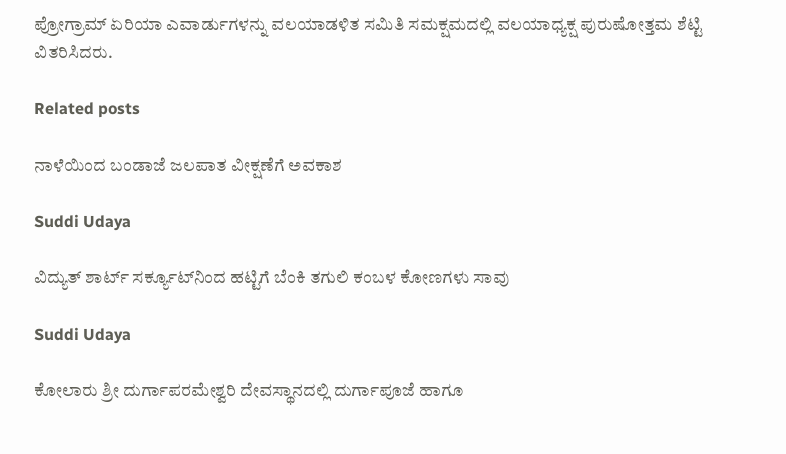ಪ್ರೋಗ್ರಾಮ್ ಏರಿಯಾ ಎವಾರ್ಡುಗಳನ್ನು ವಲಯಾಡಳಿತ ಸಮಿತಿ ಸಮಕ್ಷಮದಲ್ಲಿ ವಲಯಾಧ್ಯಕ್ಷ ಪುರುಷೋತ್ತಮ ಶೆಟ್ಟಿ ವಿತರಿಸಿದರು.

Related posts

ನಾಳೆಯಿಂದ ಬಂಡಾಜೆ ಜಲಪಾತ ವೀಕ್ಷಣೆಗೆ ಅವಕಾಶ

Suddi Udaya

ವಿದ್ಯುತ್ ಶಾರ್ಟ್ ಸರ್ಕ್ಯೂಟ್‌ನಿಂದ ಹಟ್ಟಿಗೆ ಬೆಂಕಿ ತಗುಲಿ ಕಂಬಳ ಕೋಣಗಳು ಸಾವು

Suddi Udaya

ಕೋಲಾರು ಶ್ರೀ ದುರ್ಗಾಪರಮೇಶ್ವರಿ ದೇವಸ್ಥಾನದಲ್ಲಿ ದುರ್ಗಾಪೂಜೆ ಹಾಗೂ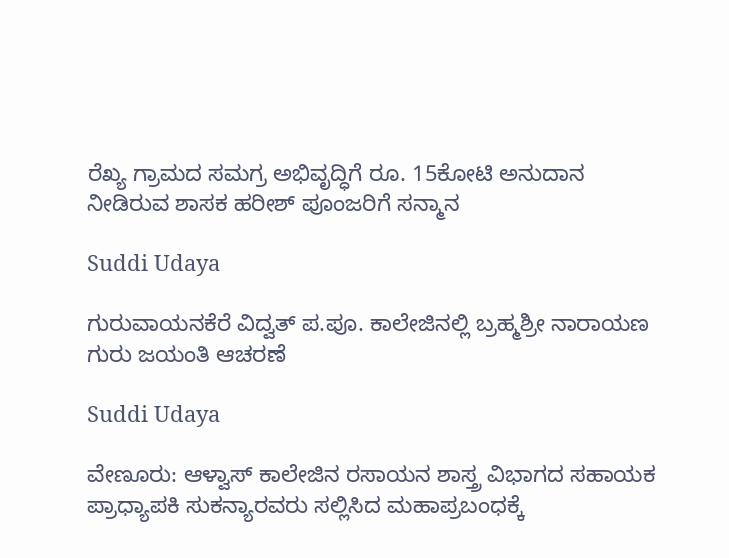ರೆಖ್ಯ ಗ್ರಾಮದ ಸಮಗ್ರ ಅಭಿವೃದ್ಧಿಗೆ ರೂ. 15ಕೋಟಿ ಅನುದಾನ ನೀಡಿರುವ ಶಾಸಕ ಹರೀಶ್ ಪೂಂಜರಿಗೆ ಸನ್ಮಾನ

Suddi Udaya

ಗುರುವಾಯನಕೆರೆ ವಿದ್ವತ್ ಪ.ಪೂ. ಕಾಲೇಜಿನಲ್ಲಿ ಬ್ರಹ್ಮಶ್ರೀ ನಾರಾಯಣ ಗುರು ಜಯಂತಿ ಆಚರಣೆ

Suddi Udaya

ವೇಣೂರು: ಆಳ್ವಾಸ್ ಕಾಲೇಜಿನ ರಸಾಯನ ಶಾಸ್ತ್ರ ವಿಭಾಗದ ಸಹಾಯಕ ಪ್ರಾಧ್ಯಾಪಕಿ ಸುಕನ್ಯಾರವರು ಸಲ್ಲಿಸಿದ ಮಹಾಪ್ರಬಂಧಕ್ಕೆ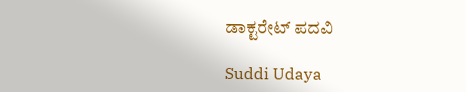ಡಾಕ್ಟರೇಟ್ ಪದವಿ

Suddi Udaya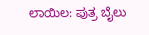ಲಾಯಿಲ: ಪುತ್ರ ಬೈಲು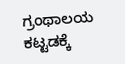ಗ್ರಂಥಾಲಯ ಕಟ್ಟಡಕ್ಕೆ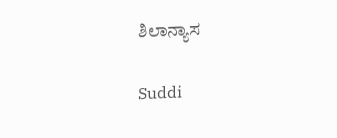ಶಿಲಾನ್ಯಾಸ

Suddi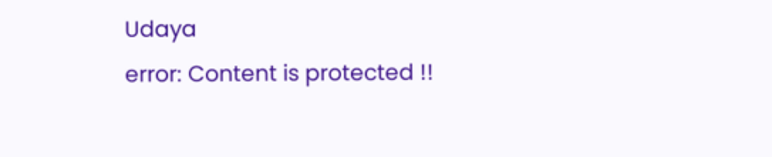Udaya
error: Content is protected !!